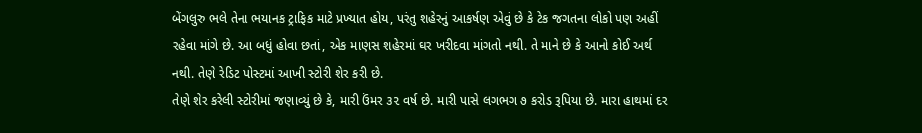બેંગલુરુ ભલે તેના ભયાનક ટ્રાફિક માટે પ્રખ્યાત હોય, પરંતુ શહેરનું આકર્ષણ એવું છે કે ટેક જગતના લોકો પણ અહીં રહેવા માંગે છે. આ બધું હોવા છતાં, એક માણસ શહેરમાં ઘર ખરીદવા માંગતો નથી. તે માને છે કે આનો કોઈ અર્થ નથી. તેણે રેડિટ પોસ્ટમાં આખી સ્ટોરી શેર કરી છે.
તેણે શેર કરેલી સ્ટોરીમાં જણાવ્યું છે કે, મારી ઉંમર ૩૨ વર્ષ છે. મારી પાસે લગભગ ૭ કરોડ રૂપિયા છે. મારા હાથમાં દર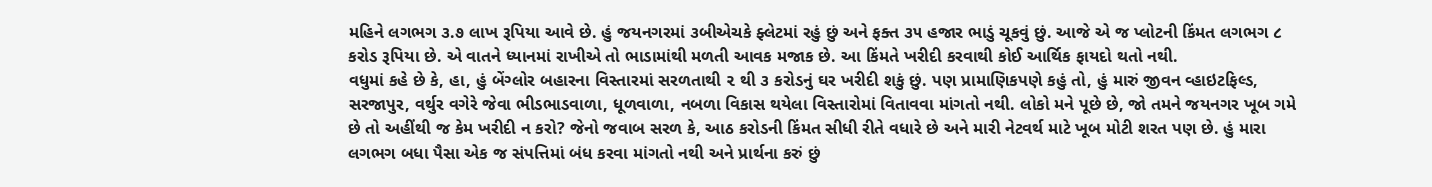મહિને લગભગ ૩.૭ લાખ રૂપિયા આવે છે. હું જયનગરમાં ૩બીએચકે ફ્લેટમાં રહું છું અને ફક્ત ૩૫ હજાર ભાડું ચૂકવું છું. આજે એ જ પ્લોટની કિંમત લગભગ ૮ કરોડ રૂપિયા છે. એ વાતને ધ્યાનમાં રાખીએ તો ભાડામાંથી મળતી આવક મજાક છે. આ કિંમતે ખરીદી કરવાથી કોઈ આર્થિક ફાયદો થતો નથી.
વધુમાં કહે છે કે, હા, હું બેંગ્લોર બહારના વિસ્તારમાં સરળતાથી ૨ થી ૩ કરોડનું ઘર ખરીદી શકું છું. પણ પ્રામાણિકપણે કહું તો, હું મારું જીવન વ્હાઇટફિલ્ડ, સરજાપુર, વર્થુર વગેરે જેવા ભીડભાડવાળા, ધૂળવાળા, નબળા વિકાસ થયેલા વિસ્તારોમાં વિતાવવા માંગતો નથી. લોકો મને પૂછે છે, જો તમને જયનગર ખૂબ ગમે છે તો અહીંથી જ કેમ ખરીદી ન કરો? જેનો જવાબ સરળ કે, આઠ કરોડની કિંમત સીધી રીતે વધારે છે અને મારી નેટવર્થ માટે ખૂબ મોટી શરત પણ છે. હું મારા લગભગ બધા પૈસા એક જ સંપત્તિમાં બંધ કરવા માંગતો નથી અને પ્રાર્થના કરું છું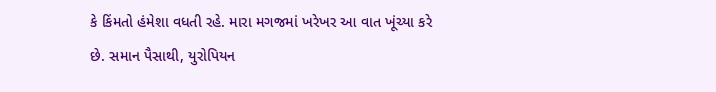કે કિંમતો હંમેશા વધતી રહે. મારા મગજમાં ખરેખર આ વાત ખૂંચ્યા કરે છે. સમાન પૈસાથી, યુરોપિયન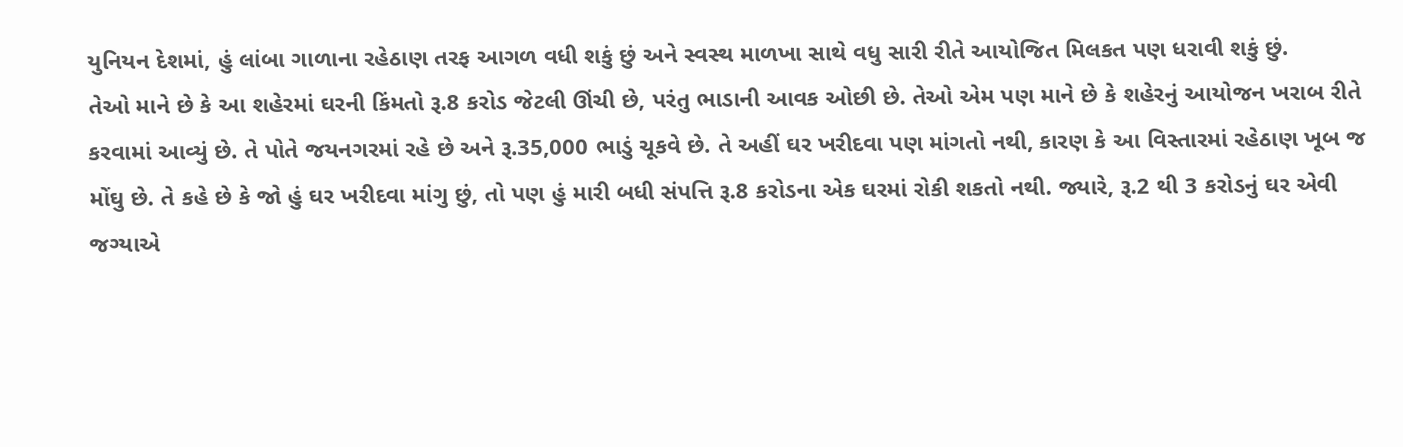યુનિયન દેશમાં, હું લાંબા ગાળાના રહેઠાણ તરફ આગળ વધી શકું છું અને સ્વસ્થ માળખા સાથે વધુ સારી રીતે આયોજિત મિલકત પણ ધરાવી શકું છું.
તેઓ માને છે કે આ શહેરમાં ઘરની કિંમતો રૂ.8 કરોડ જેટલી ઊંચી છે, પરંતુ ભાડાની આવક ઓછી છે. તેઓ એમ પણ માને છે કે શહેરનું આયોજન ખરાબ રીતે કરવામાં આવ્યું છે. તે પોતે જયનગરમાં રહે છે અને રૂ.35,000 ભાડું ચૂકવે છે. તે અહીં ઘર ખરીદવા પણ માંગતો નથી, કારણ કે આ વિસ્તારમાં રહેઠાણ ખૂબ જ મોંઘુ છે. તે કહે છે કે જો હું ઘર ખરીદવા માંગુ છું, તો પણ હું મારી બધી સંપત્તિ રૂ.8 કરોડના એક ઘરમાં રોકી શકતો નથી. જ્યારે, રૂ.2 થી 3 કરોડનું ઘર એવી જગ્યાએ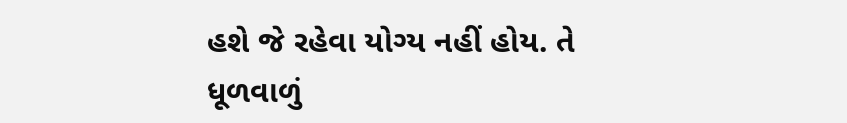હશે જે રહેવા યોગ્ય નહીં હોય. તે ધૂળવાળું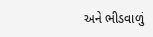અને ભીડવાળું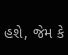હશે, જેમ કે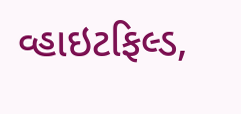વ્હાઇટફિલ્ડ,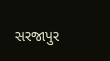સરજાપુર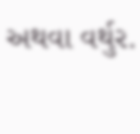અથવા વર્થુર.